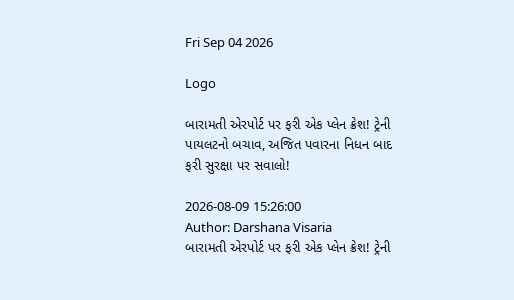Fri Sep 04 2026

Logo

બારામતી એરપોર્ટ પર ફરી એક પ્લેન ક્રેશ! ટ્રેની પાયલટનો બચાવ, અજિત પવારના નિધન બાદ ફરી સુરક્ષા પર સવાલો!

2026-08-09 15:26:00
Author: Darshana Visaria
બારામતી એરપોર્ટ પર ફરી એક પ્લેન ક્રેશ! ટ્રેની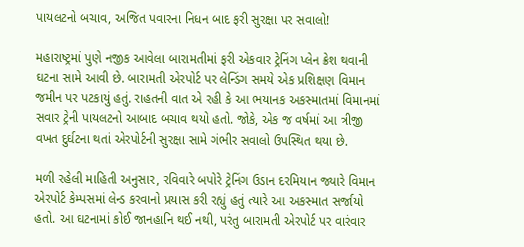પાયલટનો બચાવ, અજિત પવારના નિધન બાદ ફરી સુરક્ષા પર સવાલો!

મહારાષ્ટ્રમાં પુણે નજીક આવેલા બારામતીમાં ફરી એકવાર ટ્રેનિંગ પ્લેન ક્રેશ થવાની ઘટના સામે આવી છે. બારામતી એરપોર્ટ પર લેન્ડિંગ સમયે એક પ્રશિક્ષણ વિમાન જમીન પર પટકાયું હતું. રાહતની વાત એ રહી કે આ ભયાનક અકસ્માતમાં વિમાનમાં સવાર ટ્રેની પાયલટનો આબાદ બચાવ થયો હતો. જોકે, એક જ વર્ષમાં આ ત્રીજી વખત દુર્ઘટના થતાં એરપોર્ટની સુરક્ષા સામે ગંભીર સવાલો ઉપસ્થિત થયા છે.

મળી રહેલી માહિતી અનુસાર, રવિવારે બપોરે ટ્રેનિંગ ઉડાન દરમિયાન જ્યારે વિમાન એરપોર્ટ કેમ્પસમાં લેન્ડ કરવાનો પ્રયાસ કરી રહ્યું હતું ત્યારે આ અકસ્માત સર્જાયો હતો. આ ઘટનામાં કોઈ જાનહાનિ થઈ નથી, પરંતુ બારામતી એરપોર્ટ પર વારંવાર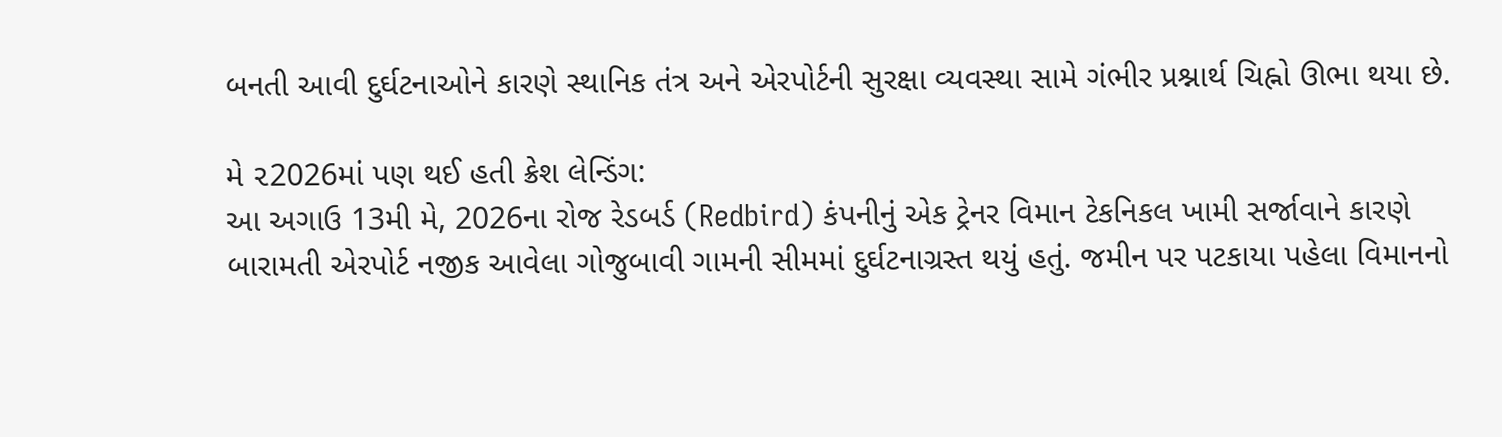બનતી આવી દુર્ઘટનાઓને કારણે સ્થાનિક તંત્ર અને એરપોર્ટની સુરક્ષા વ્યવસ્થા સામે ગંભીર પ્રશ્નાર્થ ચિહ્નો ઊભા થયા છે.

મે ૨2026માં પણ થઈ હતી ક્રેશ લેન્ડિંગ:
આ અગાઉ 13મી મે, 2026ના રોજ રેડબર્ડ (Redbird) કંપનીનું એક ટ્રેનર વિમાન ટેકનિકલ ખામી સર્જાવાને કારણે બારામતી એરપોર્ટ નજીક આવેલા ગોજુબાવી ગામની સીમમાં દુર્ઘટનાગ્રસ્ત થયું હતું. જમીન પર પટકાયા પહેલા વિમાનનો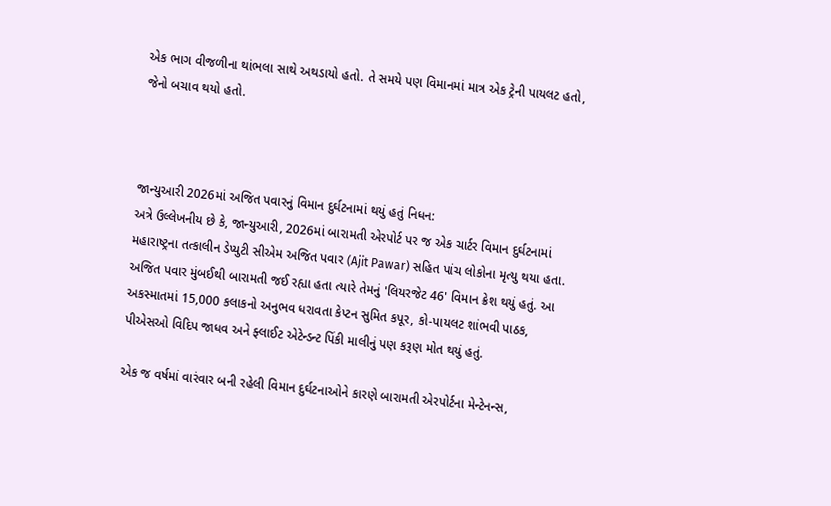એક ભાગ વીજળીના થાંભલા સાથે અથડાયો હતો. તે સમયે પણ વિમાનમાં માત્ર એક ટ્રેની પાયલટ હતો, જેનો બચાવ થયો હતો.



જાન્યુઆરી 2026માં અજિત પવારનું વિમાન દુર્ઘટનામાં થયું હતું નિધન:
અત્રે ઉલ્લેખનીય છે કે, જાન્યુઆરી, 2026માં બારામતી એરપોર્ટ પર જ એક ચાર્ટર વિમાન દુર્ઘટનામાં મહારાષ્ટ્રના તત્કાલીન ડેપ્યુટી સીએમ અજિત પવાર (Ajit Pawar) સહિત પાંચ લોકોના મૃત્યુ થયા હતા. અજિત પવાર મુંબઈથી બારામતી જઈ રહ્યા હતા ત્યારે તેમનું 'લિયરજેટ 46' વિમાન ક્રેશ થયું હતું. આ અકસ્માતમાં 15,000 કલાકનો અનુભવ ધરાવતા કેપ્ટન સુમિત કપૂર, કો-પાયલટ શાંભવી પાઠક, પીએસઓ વિદિપ જાધવ અને ફ્લાઈટ એટેન્ડન્ટ પિંકી માલીનું પણ કરૂણ મોત થયું હતું.

એક જ વર્ષમાં વારંવાર બની રહેલી વિમાન દુર્ઘટનાઓને કારણે બારામતી એરપોર્ટના મેન્ટેનન્સ,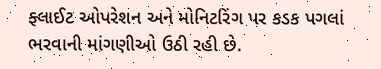ફ્લાઈટ ઓપરેશન અને મોનિટરિંગ પર કડક પગલાં ભરવાની માંગણીઓ ઉઠી રહી છે.